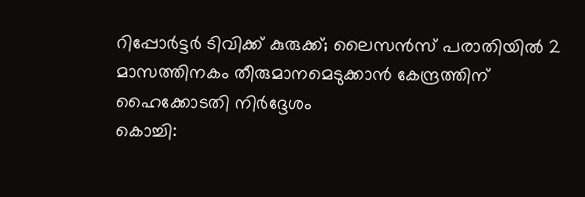റിപ്പോർട്ടർ ടിവിക്ക് കുരുക്ക്; ലൈസൻസ് പരാതിയിൽ 2 മാസത്തിനകം തീരുമാനമെടുക്കാൻ കേന്ദ്രത്തിന് ഹൈക്കോടതി നിർദ്ദേശം
കൊച്ചി: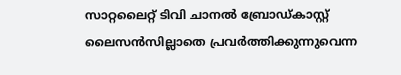സാറ്റലൈറ്റ് ടിവി ചാനൽ ബ്രോഡ്കാസ്റ്റ് ലൈസൻസില്ലാതെ പ്രവർത്തിക്കുന്നുവെന്ന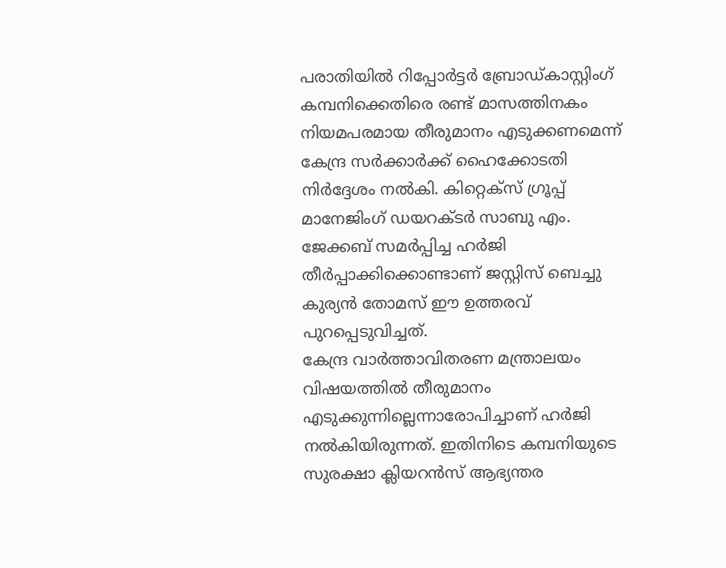പരാതിയിൽ റിപ്പോർട്ടർ ബ്രോഡ്കാസ്റ്റിംഗ് കമ്പനിക്കെതിരെ രണ്ട് മാസത്തിനകം നിയമപരമായ തീരുമാനം എടുക്കണമെന്ന് കേന്ദ്ര സർക്കാർക്ക് ഹൈക്കോടതി നിർദ്ദേശം നൽകി. കിറ്റെക്സ് ഗ്രൂപ്പ് മാനേജിംഗ് ഡയറക്ടർ സാബു എം. ജേക്കബ് സമർപ്പിച്ച ഹർജി തീർപ്പാക്കിക്കൊണ്ടാണ് ജസ്റ്റിസ് ബെച്ചു കുര്യൻ തോമസ് ഈ ഉത്തരവ് പുറപ്പെടുവിച്ചത്.
കേന്ദ്ര വാർത്താവിതരണ മന്ത്രാലയം വിഷയത്തിൽ തീരുമാനം എടുക്കുന്നില്ലെന്നാരോപിച്ചാണ് ഹർജി നൽകിയിരുന്നത്. ഇതിനിടെ കമ്പനിയുടെ സുരക്ഷാ ക്ലിയറൻസ് ആഭ്യന്തര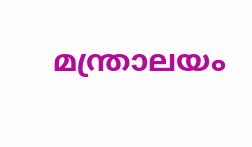മന്ത്രാലയം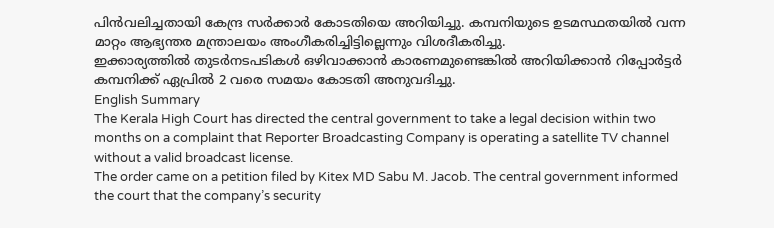പിൻവലിച്ചതായി കേന്ദ്ര സർക്കാർ കോടതിയെ അറിയിച്ചു. കമ്പനിയുടെ ഉടമസ്ഥതയിൽ വന്ന മാറ്റം ആഭ്യന്തര മന്ത്രാലയം അംഗീകരിച്ചിട്ടില്ലെന്നും വിശദീകരിച്ചു.
ഇക്കാര്യത്തിൽ തുടർനടപടികൾ ഒഴിവാക്കാൻ കാരണമുണ്ടെങ്കിൽ അറിയിക്കാൻ റിപ്പോർട്ടർ കമ്പനിക്ക് ഏപ്രിൽ 2 വരെ സമയം കോടതി അനുവദിച്ചു.
English Summary
The Kerala High Court has directed the central government to take a legal decision within two months on a complaint that Reporter Broadcasting Company is operating a satellite TV channel without a valid broadcast license.
The order came on a petition filed by Kitex MD Sabu M. Jacob. The central government informed the court that the company’s security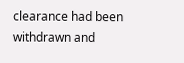clearance had been withdrawn and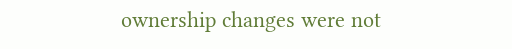ownership changes were not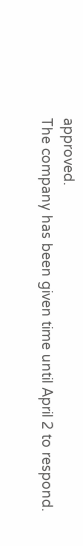approved.
The company has been given time until April 2 to respond.